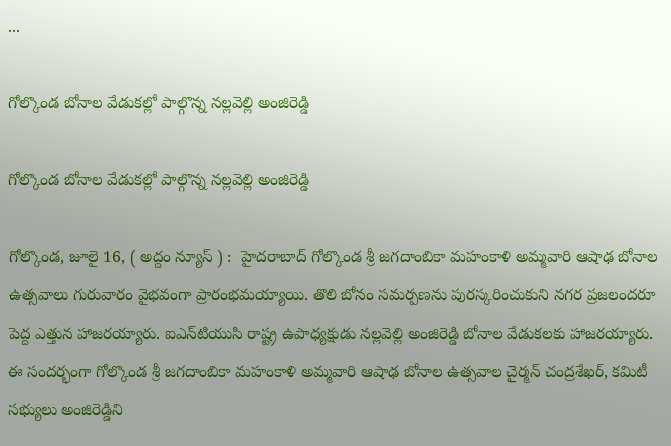...

గోల్కొండ బోనాల వేడుక‌ల్లో పాల్గొన్న న‌ల్ల‌వెల్లి అంజిరెడ్డి

గోల్కొండ బోనాల వేడుక‌ల్లో పాల్గొన్న న‌ల్ల‌వెల్లి అంజిరెడ్డి

గోల్కొండ, జూలై 16, ( అద్దం న్యూస్ ) :  హైద‌రాబాద్‌ గోల్కొండ శ్రీ జగదాంబికా మహంకాళి అమ్మవారి ఆషాఢ బోనాల ఉత్సవాలు గురువారం వైభవంగా ప్రారంభమయ్యాయి. తొలి బోనం సమర్పణను పురస్కరించుకుని న‌గ‌ర ప్ర‌జ‌లంద‌రూ పెద్ద ఎత్తున హాజ‌ర‌య్యారు. ఐఎన్‌టియుసి రాష్ట్ర ఉపాధ్య‌క్షుడు న‌ల్ల‌వెల్లి అంజిరెడ్డి బోనాల వేడుక‌ల‌కు హాజ‌ర‌య్యారు. ఈ సంద‌ర్భంగా గోల్కొండ శ్రీ జగదాంబికా మహంకాళి అమ్మవారి ఆషాఢ బోనాల ఉత్సవాల చైర్మ‌న్ చంద్ర‌శేఖ‌ర్, క‌మిటీ స‌భ్యులు అంజిరెడ్డిని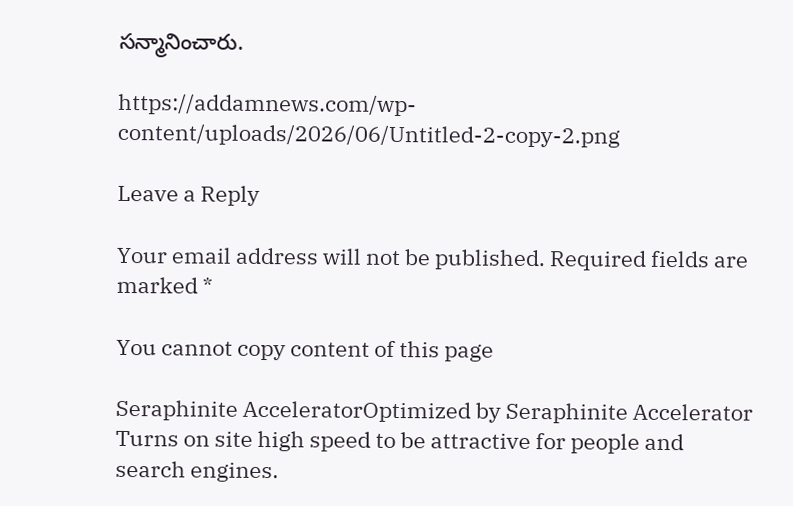స‌న్మానించారు.

https://addamnews.com/wp-content/uploads/2026/06/Untitled-2-copy-2.png

Leave a Reply

Your email address will not be published. Required fields are marked *

You cannot copy content of this page

Seraphinite AcceleratorOptimized by Seraphinite Accelerator
Turns on site high speed to be attractive for people and search engines.